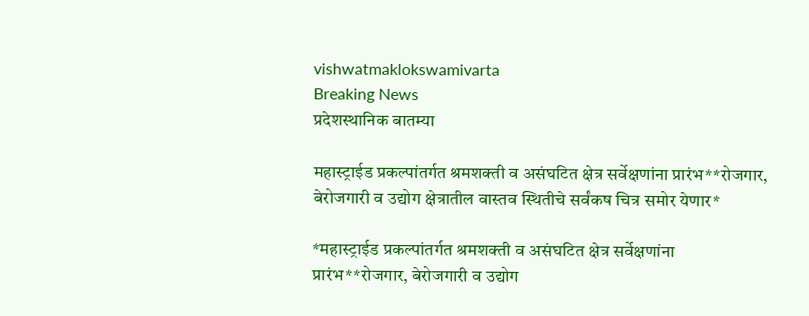vishwatmaklokswamivarta
Breaking News
प्रदेशस्थानिक बातम्या

महास्ट्राईड प्रकल्पांतर्गत श्रमशक्ती व असंघटित क्षेत्र सर्वेक्षणांना प्रारंभ**रोजगार, बेरोजगारी व उद्योग क्षेत्रातील वास्तव स्थितीचे सर्वंकष चित्र समोर येणार*

*महास्ट्राईड प्रकल्पांतर्गत श्रमशक्ती व असंघटित क्षेत्र सर्वेक्षणांना प्रारंभ**रोजगार, बेरोजगारी व उद्योग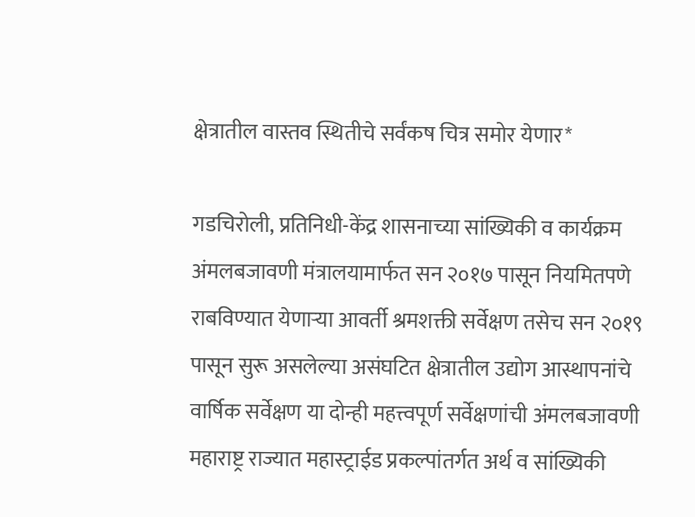क्षेत्रातील वास्तव स्थितीचे सर्वंकष चित्र समोर येणार*

गडचिरोली, प्रतिनिधी-केंद्र शासनाच्या सांख्यिकी व कार्यक्रम अंमलबजावणी मंत्रालयामार्फत सन २०१७ पासून नियमितपणे राबविण्यात येणाऱ्या आवर्ती श्रमशक्ती सर्वेक्षण तसेच सन २०१९ पासून सुरू असलेल्या असंघटित क्षेत्रातील उद्योग आस्थापनांचे वार्षिक सर्वेक्षण या दोन्ही महत्त्वपूर्ण सर्वेक्षणांची अंमलबजावणी महाराष्ट्र राज्यात महास्ट्राईड प्रकल्पांतर्गत अर्थ व सांख्यिकी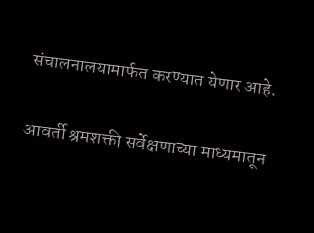संचालनालयामार्फत करण्यात येणार आहे.

आवर्ती श्रमशक्ती सर्वेक्षणाच्या माध्यमातून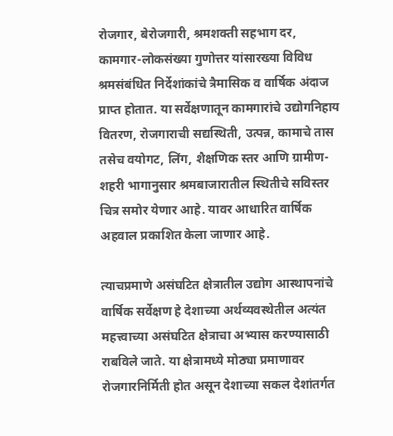रोजगार, बेरोजगारी, श्रमशक्ती सहभाग दर, कामगार-लोकसंख्या गुणोत्तर यांसारख्या विविध श्रमसंबंधित निर्देशांकांचे त्रैमासिक व वार्षिक अंदाज प्राप्त होतात. या सर्वेक्षणातून कामगारांचे उद्योगनिहाय वितरण, रोजगाराची सद्यस्थिती, उत्पन्न, कामाचे तास तसेच वयोगट, लिंग, शैक्षणिक स्तर आणि ग्रामीण-शहरी भागानुसार श्रमबाजारातील स्थितीचे सविस्तर चित्र समोर येणार आहे. यावर आधारित वार्षिक अहवाल प्रकाशित केला जाणार आहे.

त्याचप्रमाणे असंघटित क्षेत्रातील उद्योग आस्थापनांचे वार्षिक सर्वेक्षण हे देशाच्या अर्थव्यवस्थेतील अत्यंत महत्त्वाच्या असंघटित क्षेत्राचा अभ्यास करण्यासाठी राबविले जाते. या क्षेत्रामध्ये मोठ्या प्रमाणावर रोजगारनिर्मिती होत असून देशाच्या सकल देशांतर्गत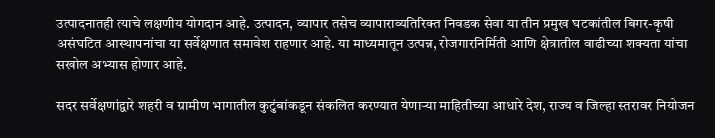उत्पादनातही त्याचे लक्षणीय योगदान आहे. उत्पादन, व्यापार तसेच व्यापाराव्यतिरिक्त निवडक सेवा या तीन प्रमुख घटकांतील बिगर-कृषी असंघटित आस्थापनांचा या सर्वेक्षणात समावेश राहणार आहे. या माध्यमातून उत्पन्न, रोजगारनिर्मिती आणि क्षेत्रातील वाढीच्या शक्यता यांचा सखोल अभ्यास होणार आहे.

सदर सर्वेक्षणांद्वारे शहरी व ग्रामीण भागातील कुटुंबांकडून संकलित करण्यात येणाऱ्या माहितीच्या आधारे देश, राज्य व जिल्हा स्तरावर नियोजन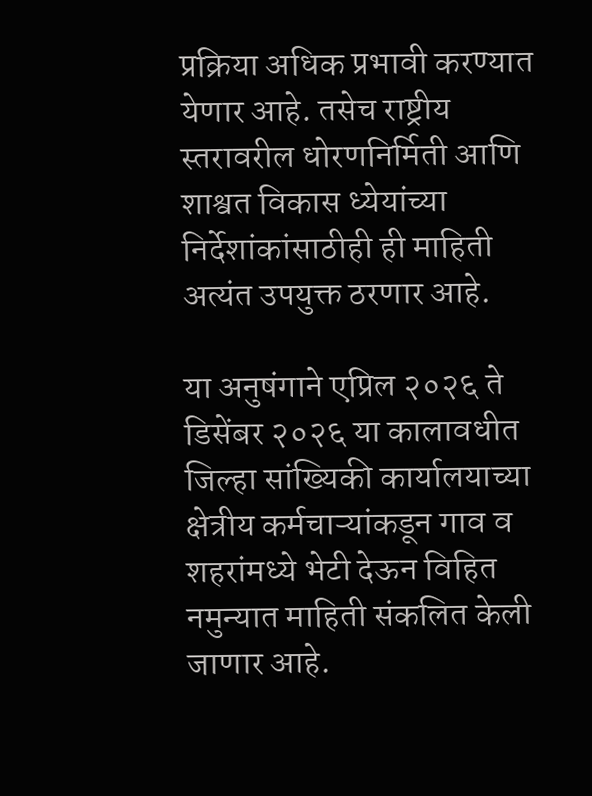प्रक्रिया अधिक प्रभावी करण्यात येणार आहे. तसेच राष्ट्रीय स्तरावरील धोरणनिर्मिती आणि शाश्वत विकास ध्येयांच्या निर्देशांकांसाठीही ही माहिती अत्यंत उपयुक्त ठरणार आहे.

या अनुषंगाने एप्रिल २०२६ ते डिसेंबर २०२६ या कालावधीत जिल्हा सांख्यिकी कार्यालयाच्या क्षेत्रीय कर्मचाऱ्यांकडून गाव व शहरांमध्ये भेटी देऊन विहित नमुन्यात माहिती संकलित केली जाणार आहे.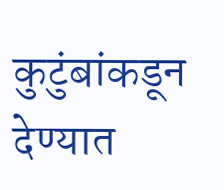कुटुंबांकडून देण्यात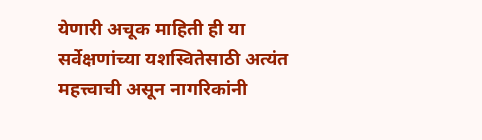येणारी अचूक माहिती ही या सर्वेक्षणांच्या यशस्वितेसाठी अत्यंत महत्त्वाची असून नागरिकांनी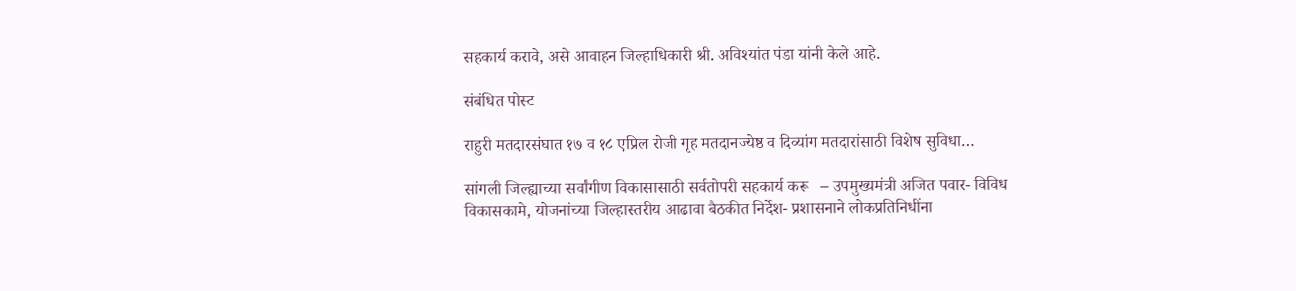सहकार्य करावे, असे आवाहन जिल्हाधिकारी श्री. अविश्यांत पंडा यांनी केले आहे.

संबंधित पोस्ट

राहुरी मतदारसंघात १७ व १८ एप्रिल रोजी गृह मतदानज्येष्ठ व दिव्यांग मतदारांसाठी विशेष सुविधा…

सांगली जिल्ह्याच्या सर्वांगीण विकासासाठी सर्वतोपरी सहकार्य करू   – उपमुख्यमंत्री अजित पवार- विविध विकासकामे, योजनांच्या जिल्हास्तरीय आढावा बैठकीत निर्देश- प्रशासनाने लोकप्रतिनिधींना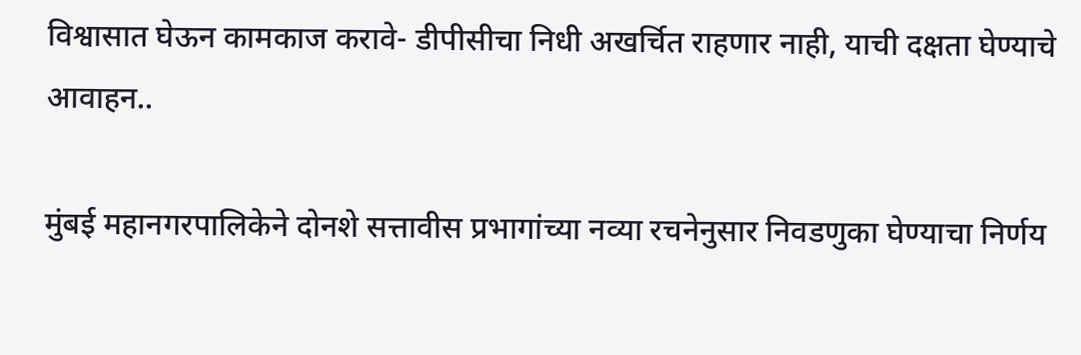विश्वासात घेऊन कामकाज करावे- डीपीसीचा निधी अखर्चित राहणार नाही, याची दक्षता घेण्याचे आवाहन..

मुंबई महानगरपालिकेने दोनशे सत्तावीस प्रभागांच्या नव्या रचनेनुसार निवडणुका घेण्याचा निर्णय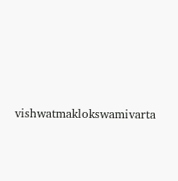vishwatmaklokswamivarta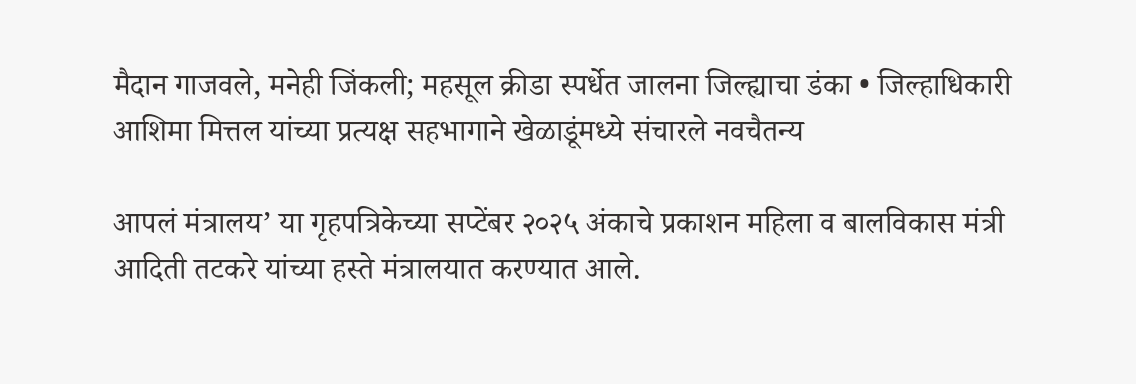मैदान गाजवले, मनेही जिंकली; महसूल क्रीडा स्पर्धेत जालना जिल्ह्याचा डंका • जिल्हाधिकारी आशिमा मित्तल यांच्या प्रत्यक्ष सहभागाने खेळाडूंमध्ये संचारले नवचैतन्य

आपलं मंत्रालय’ या गृहपत्रिकेच्या सप्टेंबर २०२५ अंकाचे प्रकाशन महिला व बालविकास मंत्री आदिती तटकरे यांच्या हस्ते मंत्रालयात करण्यात आले.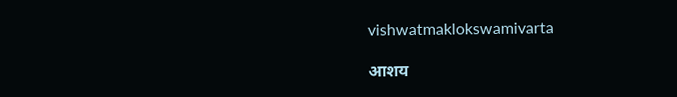vishwatmaklokswamivarta

आशय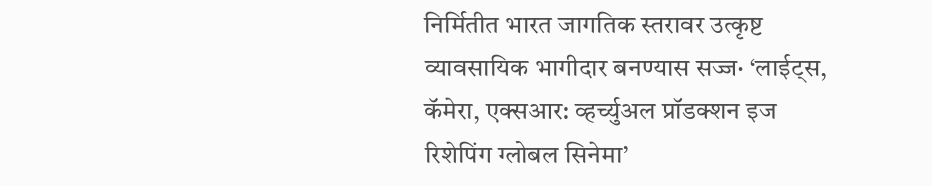निर्मितीत भारत जागतिक स्तरावर उत्कृष्ट व्यावसायिक भागीदार बनण्यास सज्ज· ‘लाईट्स, कॅमेरा, एक्सआर: व्हर्च्युअल प्रॉडक्शन इज रिशेपिंग ग्लोबल सिनेमा’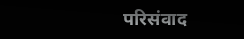परिसंवाद